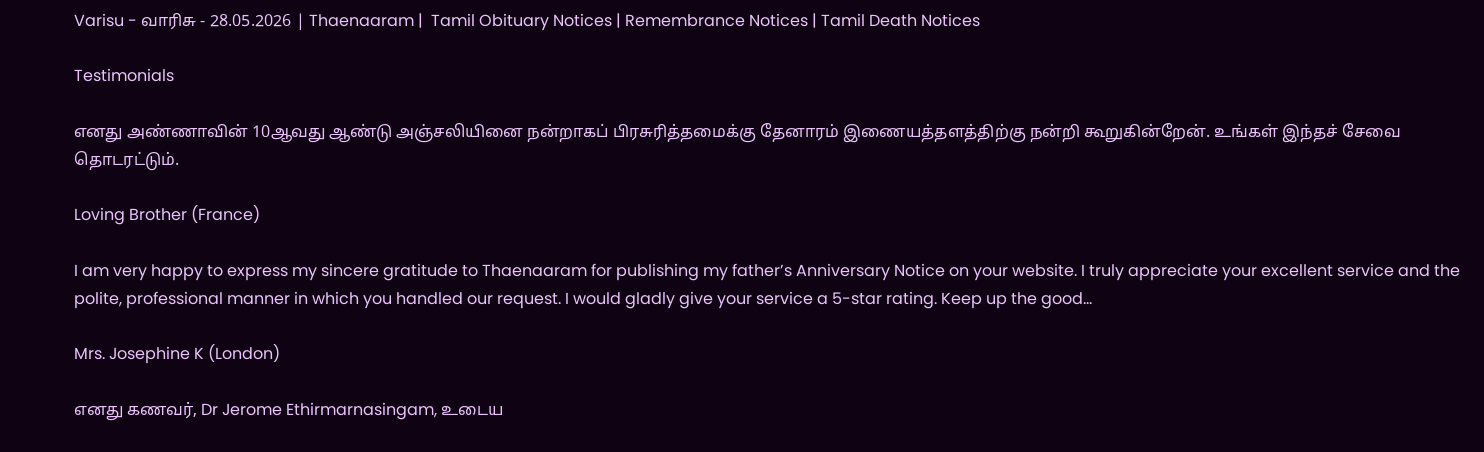Varisu - வாரிசு - 28.05.2026 | Thaenaaram |  Tamil Obituary Notices | Remembrance Notices | Tamil Death Notices

Testimonials

எனது அண்ணாவின் 10ஆவது ஆண்டு அஞ்சலியினை நன்றாகப் பிரசுரித்தமைக்கு தேனாரம் இணையத்தளத்திற்கு நன்றி கூறுகின்றேன். உங்கள் இந்தச் சேவை தொடரட்டும்.

Loving Brother (France)

I am very happy to express my sincere gratitude to Thaenaaram for publishing my father’s Anniversary Notice on your website. I truly appreciate your excellent service and the polite, professional manner in which you handled our request. I would gladly give your service a 5-star rating. Keep up the good…

Mrs. Josephine K (London)

எனது கணவர், Dr Jerome Ethirmarnasingam, உடைய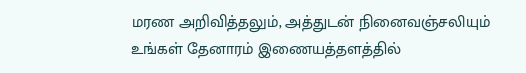மரண அறிவித்தலும், அத்துடன் நினைவஞ்சலியும் உங்கள் தேனாரம் இணையத்தளத்தில்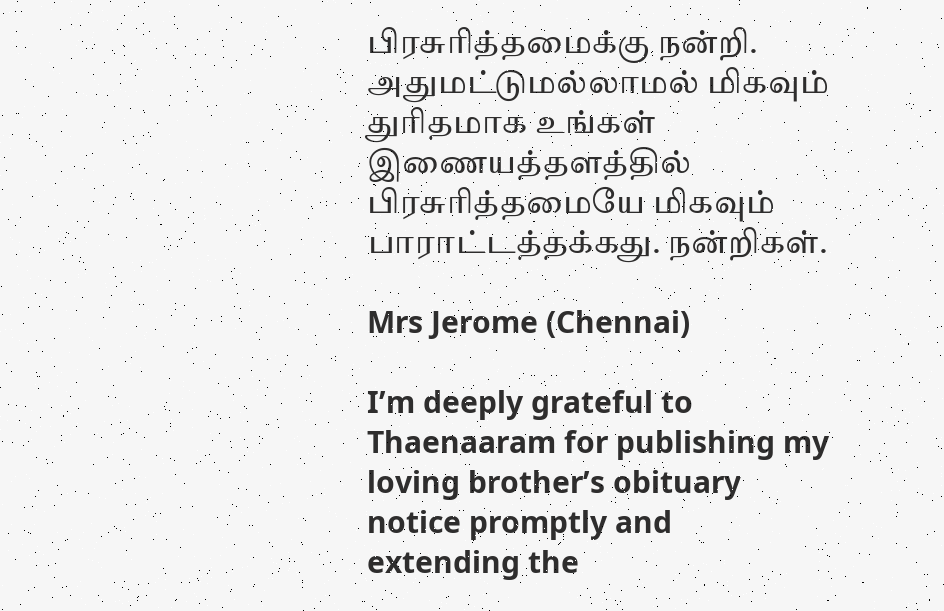பிரசுரித்தமைக்கு நன்றி. அதுமட்டுமல்லாமல் மிகவும் துரிதமாக உங்கள் இணையத்தளத்தில் பிரசுரித்தமையே மிகவும் பாராட்டத்தக்கது. நன்றிகள்.

Mrs Jerome (Chennai)

I’m deeply grateful to Thaenaaram for publishing my loving brother’s obituary notice promptly and extending the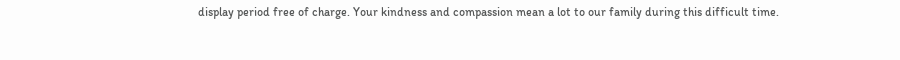display period free of charge. Your kindness and compassion mean a lot to our family during this difficult time.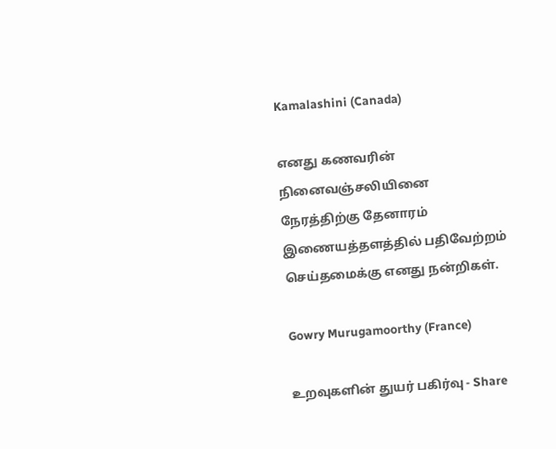Kamalashini (Canada)

எனது கணவரின் நினைவஞ்சலியினை நேரத்திற்கு தேனாரம் இணையத்தளத்தில் பதிவேற்றம் செய்தமைக்கு எனது நன்றிகள்.

Gowry Murugamoorthy (France)

உறவுகளின் துயர் பகிர்வு - Share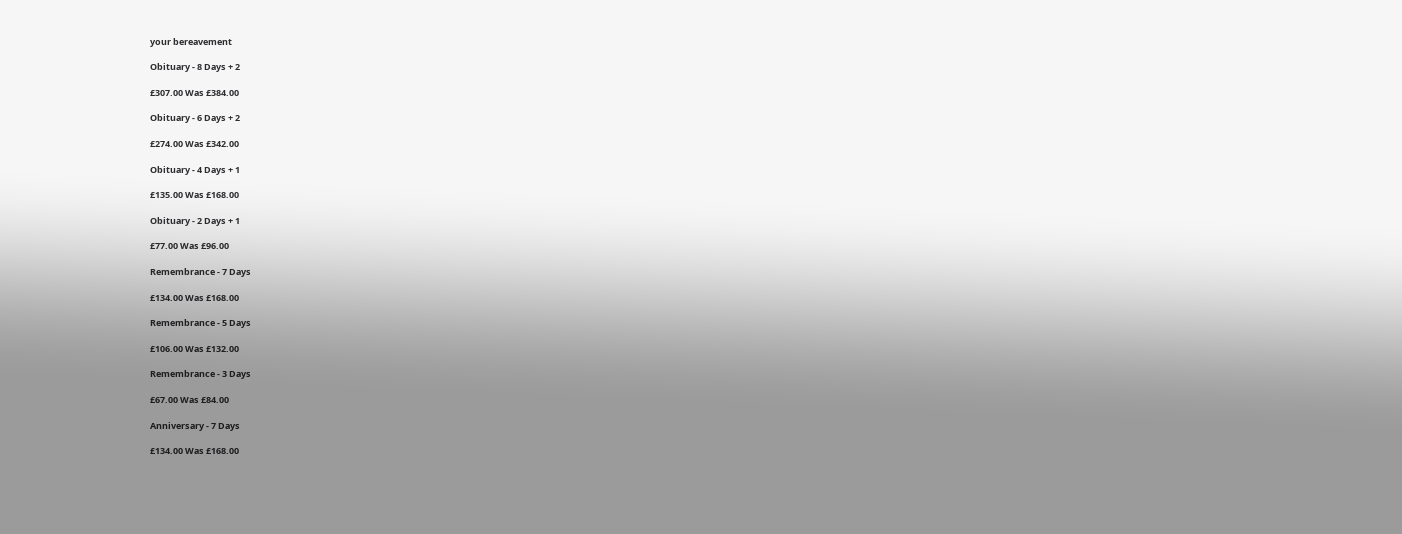your bereavement

Obituary - 8 Days + 2

£307.00 Was £384.00

Obituary - 6 Days + 2

£274.00 Was £342.00

Obituary - 4 Days + 1

£135.00 Was £168.00

Obituary - 2 Days + 1

£77.00 Was £96.00

Remembrance - 7 Days

£134.00 Was £168.00

Remembrance - 5 Days

£106.00 Was £132.00

Remembrance - 3 Days

£67.00 Was £84.00

Anniversary - 7 Days

£134.00 Was £168.00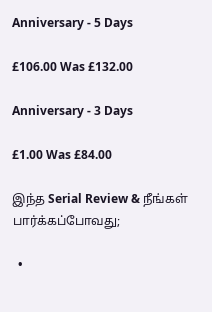Anniversary - 5 Days

£106.00 Was £132.00

Anniversary - 3 Days

£1.00 Was £84.00

இந்த Serial Review & நீங்கள் பார்க்கப்போவது;

  •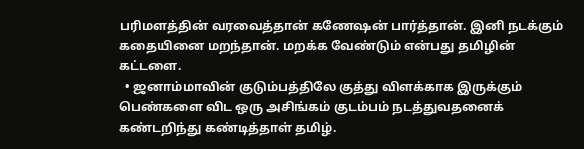பரிமளத்தின் வரவைத்தான் கணேஷன் பார்த்தான். இனி நடக்கும் கதையினை மறந்தான். மறக்க வேண்டும் என்பது தமிழின் கட்டளை.
  • ஜனாம்மாவின் குடும்பத்திலே குத்து விளக்காக இருக்கும் பெண்களை விட ஒரு அசிங்கம் குடம்பம் நடத்துவதனைக் கண்டறிந்து கண்டித்தாள் தமிழ்.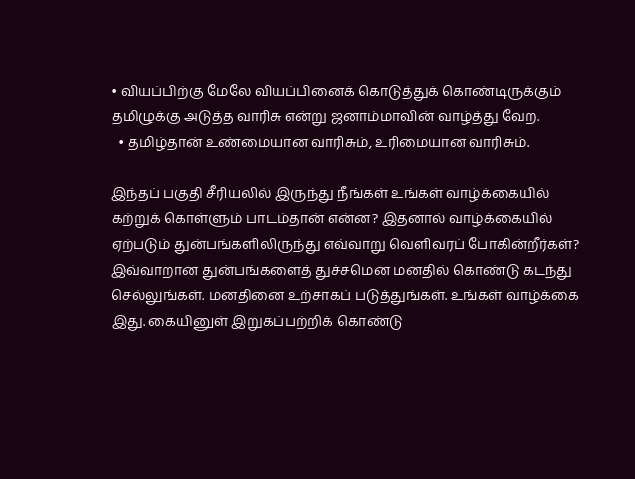• வியப்பிற்கு மேலே வியப்பினைக் கொடுத்துக் கொண்டிருக்கும் தமிழுக்கு அடுத்த வாரிசு என்று ஜனாம்மாவின் வாழ்த்து வேற.
  • தமிழ்தான் உண்மையான வாரிசும், உரிமையான வாரிசும்.

இந்தப் பகுதி சீரியலில் இருந்து நீங்கள் உங்கள் வாழ்க்கையில் கற்றுக் கொள்ளும் பாடம்தான் என்ன? இதனால் வாழ்க்கையில் ஏற்படும் துன்பங்களிலிருந்து எவ்வாறு வெளிவரப் போகின்றீர்கள்? இவ்வாறான துன்பங்களைத் துச்சமென மனதில் கொண்டு கடந்து செல்லுங்கள். மனதினை உற்சாகப் படுத்துங்கள். உங்கள் வாழ்க்கை இது. கையினுள் இறுகப்பற்றிக் கொண்டு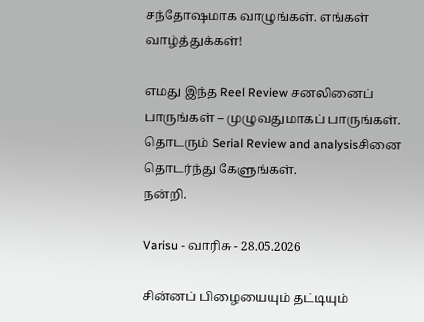சந்தோஷமாக வாழுங்கள். எங்கள் வாழ்த்துக்கள்!

எமது இந்த Reel Review சனலினைப் பாருங்கள் – முழுவதுமாகப் பாருங்கள்.
தொடரும் Serial Review and analysisசினை தொடர்ந்து கேளுங்கள்.
நன்றி.

Varisu - வாரிசு - 28.05.2026

சின்னப் பிழையையும் தட்டியும்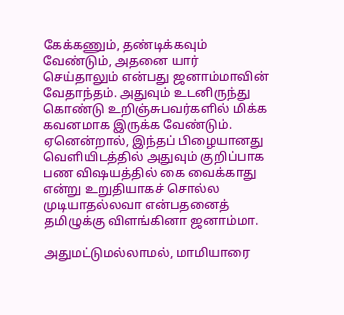கேக்கணும், தண்டிக்கவும் வேண்டும், அதனை யார் செய்தாலும் என்பது ஜனாம்மாவின் வேதாந்தம். அதுவும் உடனிருந்து கொண்டு உறிஞ்சுபவர்களில் மிக்க கவனமாக இருக்க வேண்டும். ஏனென்றால், இந்தப் பிழையானது வெளியிடத்தில் அதுவும் குறிப்பாக பண விஷயத்தில் கை வைக்காது என்று உறுதியாகச் சொல்ல முடியாதல்லவா என்பதனைத் தமிழுக்கு விளங்கினா ஜனாம்மா.

அதுமட்டுமல்லாமல், மாமியாரை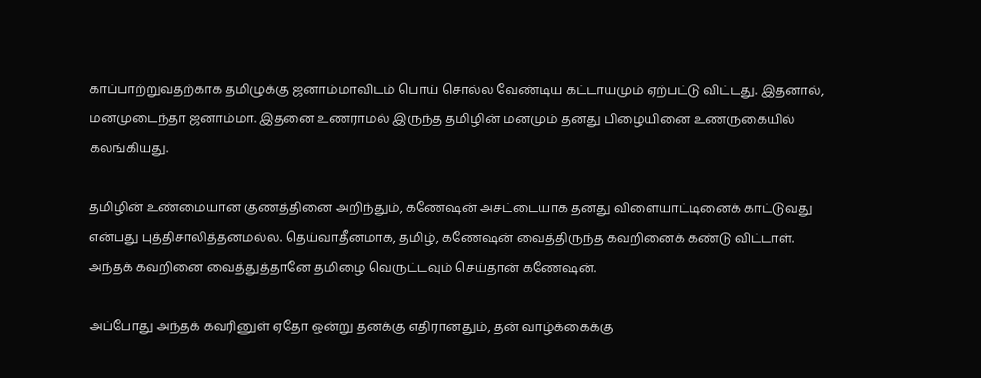காப்பாற்றுவதற்காக தமிழுக்கு ஜனாம்மாவிடம் பொய் சொல்ல வேண்டிய கட்டாயமும் ஏற்பட்டு விட்டது. இதனால், மனமுடைந்தா ஜனாம்மா. இதனை உணராமல் இருந்த தமிழின் மனமும் தனது பிழையினை உணருகையில் கலங்கியது.

தமிழின் உண்மையான குணத்தினை அறிந்தும், கணேஷன் அசட்டையாக தனது விளையாட்டினைக் காட்டுவது என்பது புத்திசாலித்தனமல்ல. தெய்வாதீனமாக, தமிழ், கணேஷன் வைத்திருந்த கவறினைக் கண்டு விட்டாள். அந்தக் கவறினை வைத்துத்தானே தமிழை வெருட்டவும் செய்தான் கணேஷன்.

அப்போது அந்தக் கவரினுள் ஏதோ ஒன்று தனக்கு எதிரானதும், தன் வாழ்க்கைக்கு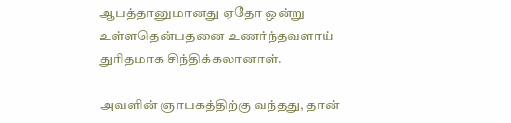ஆபத்தானுமானது ஏதோ ஒன்று உள்ளதென்பதனை உணர்ந்தவளாய் துரிதமாக சிந்திக்கலானாள்.

அவளின் ஞாபகத்திற்கு வந்தது, தான்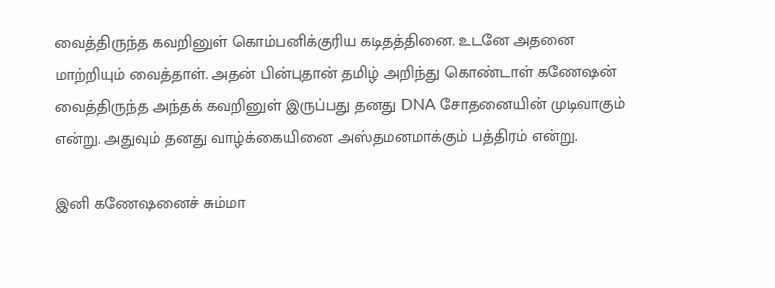வைத்திருந்த கவறினுள் கொம்பனிக்குரிய கடிதத்தினை. உடனே அதனை மாற்றியும் வைத்தாள். அதன் பின்புதான் தமிழ் அறிந்து கொண்டாள் கணேஷன் வைத்திருந்த அந்தக் கவறினுள் இருப்பது தனது DNA சோதனையின் முடிவாகும் என்று. அதுவும் தனது வாழ்க்கையினை அஸ்தமனமாக்கும் பத்திரம் என்று.

இனி கணேஷனைச் சும்மா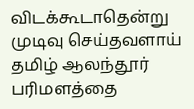விடக்கூடாதென்று முடிவு செய்தவளாய் தமிழ் ஆலந்தூர் பரிமளத்தை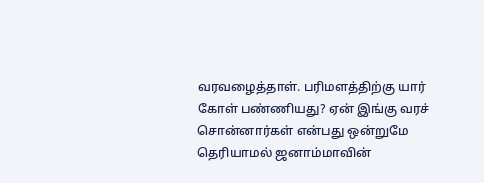வரவழைத்தாள். பரிமளத்திற்கு யார் கோள் பண்ணியது? ஏன் இங்கு வரச் சொன்னார்கள் என்பது ஒன்றுமே தெரியாமல் ஜனாம்மாவின்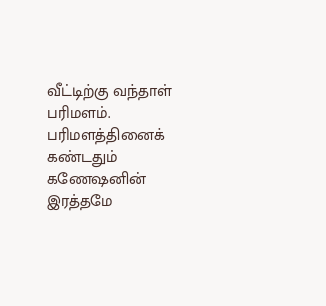வீட்டிற்கு வந்தாள் பரிமளம். பரிமளத்தினைக் கண்டதும் கணேஷனின் இரத்தமே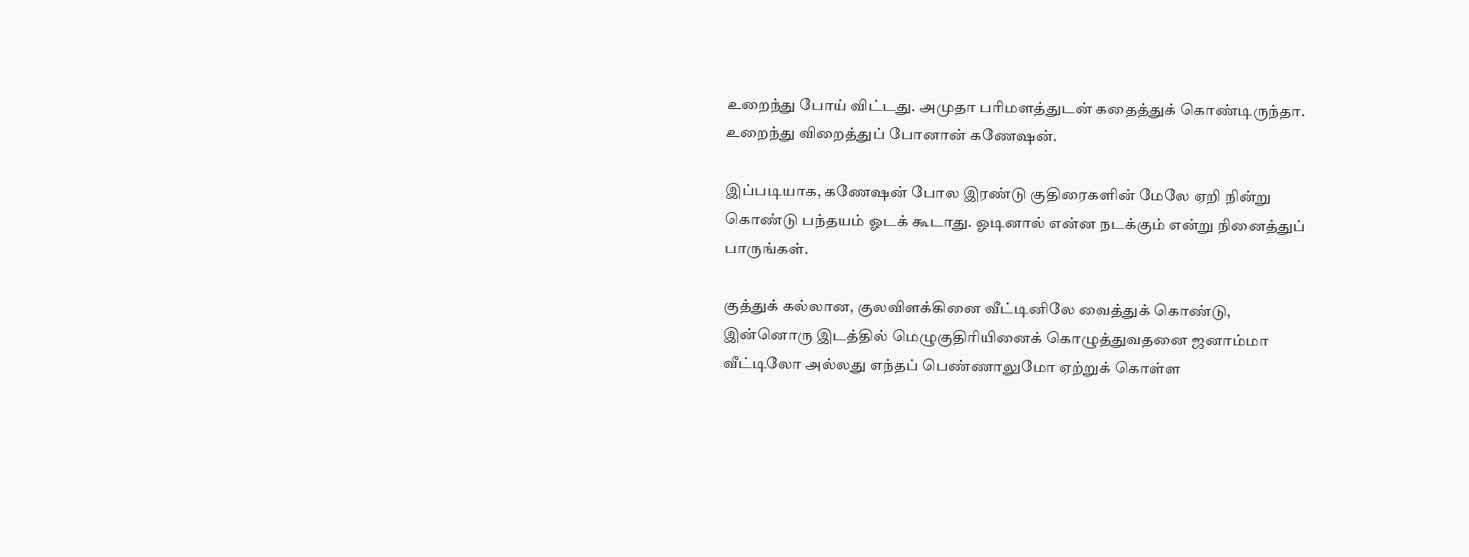உறைந்து போய் விட்டது. அமுதா பரிமளத்துடன் கதைத்துக் கொண்டிருந்தா. உறைந்து விறைத்துப் போனான் கணேஷன்.

இப்படியாக, கணேஷன் போல இரண்டு குதிரைகளின் மேலே ஏறி நின்று கொண்டு பந்தயம் ஓடக் கூடாது. ஓடினால் என்ன நடக்கும் என்று நினைத்துப் பாருங்கள்.

குத்துக் கல்லான, குலவிளக்கினை வீட்டினிலே வைத்துக் கொண்டு, இன்னொரு இடத்தில் மெழுகுதிரியினைக் கொழுத்துவதனை ஜனாம்மா வீட்டிலோ அல்லது எந்தப் பெண்ணாலுமோ ஏற்றுக் கொள்ள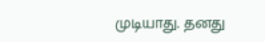முடியாது. தனது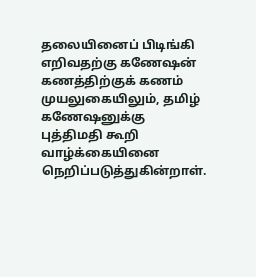தலையினைப் பிடிங்கி எறிவதற்கு கணேஷன் கணத்திற்குக் கணம் முயலுகையிலும், தமிழ் கணேஷனுக்கு புத்திமதி கூறி வாழ்க்கையினை நெறிப்படுத்துகின்றாள்.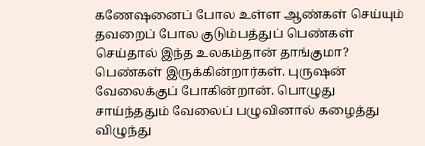கணேஷனைப் போல உள்ள ஆண்கள் செய்யும் தவறைப் போல குடும்பத்துப் பெண்கள் செய்தால் இந்த உலகம்தான் தாங்குமா? பெண்கள் இருக்கின்றார்கள். புருஷன் வேலைக்குப் போகின்றான். பொழுது சாய்ந்ததும் வேலைப் பழுவினால் கழைத்து விழுந்து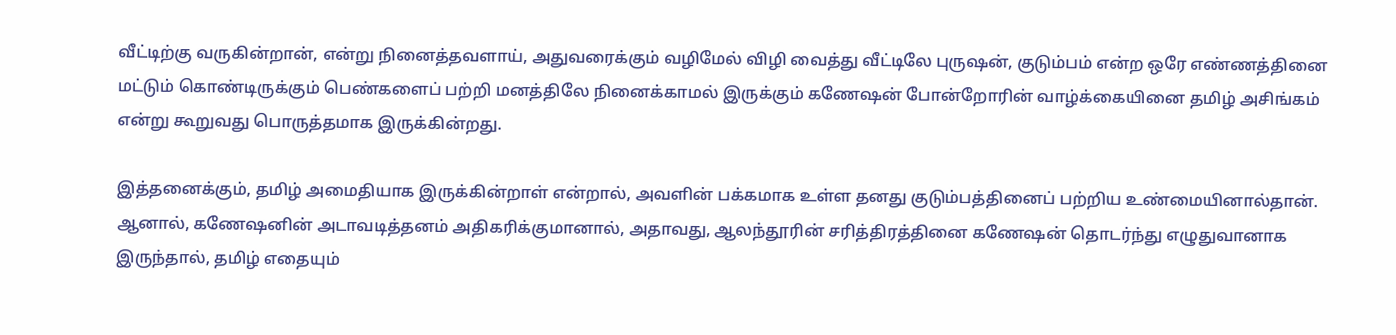வீட்டிற்கு வருகின்றான், என்று நினைத்தவளாய், அதுவரைக்கும் வழிமேல் விழி வைத்து வீட்டிலே புருஷன், குடும்பம் என்ற ஒரே எண்ணத்தினை மட்டும் கொண்டிருக்கும் பெண்களைப் பற்றி மனத்திலே நினைக்காமல் இருக்கும் கணேஷன் போன்றோரின் வாழ்க்கையினை தமிழ் அசிங்கம் என்று கூறுவது பொருத்தமாக இருக்கின்றது.

இத்தனைக்கும், தமிழ் அமைதியாக இருக்கின்றாள் என்றால், அவளின் பக்கமாக உள்ள தனது குடும்பத்தினைப் பற்றிய உண்மையினால்தான். ஆனால், கணேஷனின் அடாவடித்தனம் அதிகரிக்குமானால், அதாவது, ஆலந்தூரின் சரித்திரத்தினை கணேஷன் தொடர்ந்து எழுதுவானாக இருந்தால், தமிழ் எதையும்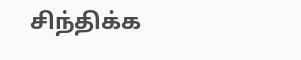சிந்திக்க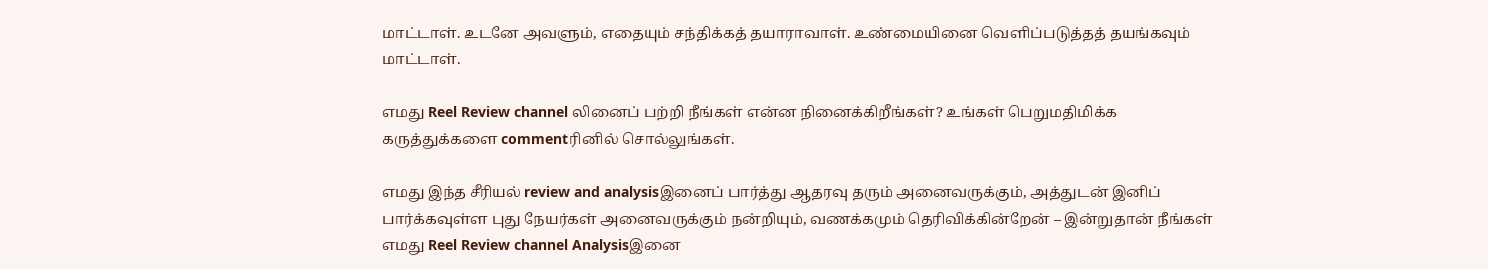மாட்டாள். உடனே அவளும், எதையும் சந்திக்கத் தயாராவாள். உண்மையினை வெளிப்படுத்தத் தயங்கவும் மாட்டாள்.

எமது Reel Review channel லினைப் பற்றி நீங்கள் என்ன நினைக்கிறீங்கள்? உங்கள் பெறுமதிமிக்க கருத்துக்களை commentரினில் சொல்லுங்கள்.

எமது இந்த சீரியல் review and analysisஇனைப் பார்த்து ஆதரவு தரும் அனைவருக்கும், அத்துடன் இனிப் பார்க்கவுள்ள புது நேயர்கள் அனைவருக்கும் நன்றியும், வணக்கமும் தெரிவிக்கின்றேன் – இன்றுதான் நீங்கள் எமது Reel Review channel Analysisஇனை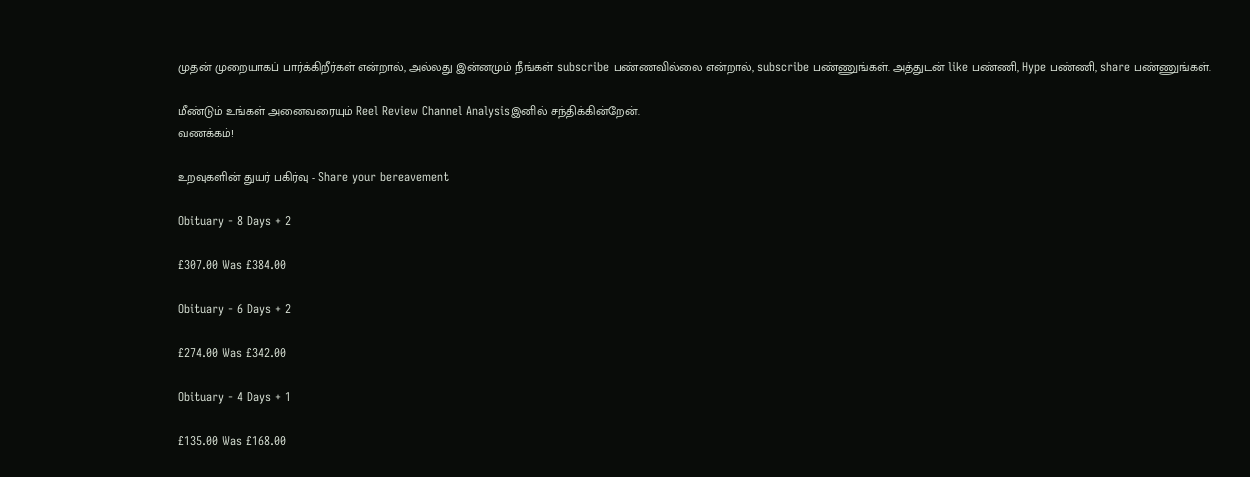முதன் முறையாகப் பார்க்கிறீர்கள் என்றால், அல்லது இன்னமும் நீங்கள் subscribe பண்ணவில்லை என்றால், subscribe பண்ணுங்கள். அத்துடன் like பண்ணி, Hype பண்ணி, share பண்ணுங்கள்.

மீண்டும் உங்கள் அனைவரையும் Reel Review Channel Analysisஇனில் சந்திக்கின்றேன்.
வணக்கம்!

உறவுகளின் துயர் பகிர்வு - Share your bereavement

Obituary - 8 Days + 2

£307.00 Was £384.00

Obituary - 6 Days + 2

£274.00 Was £342.00

Obituary - 4 Days + 1

£135.00 Was £168.00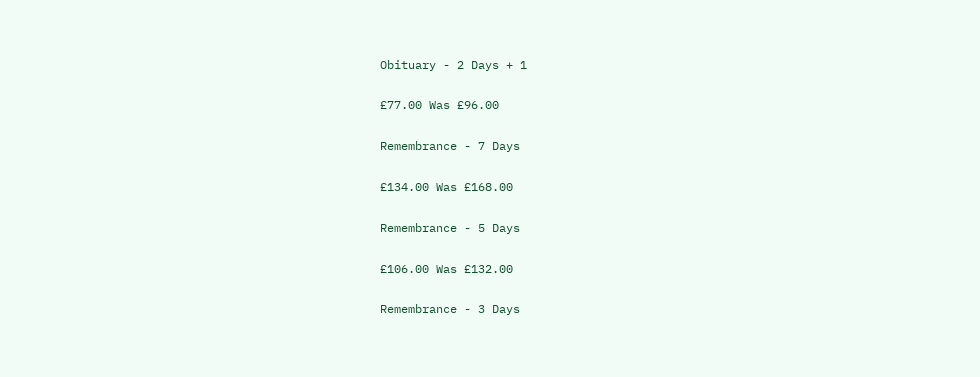Obituary - 2 Days + 1

£77.00 Was £96.00

Remembrance - 7 Days

£134.00 Was £168.00

Remembrance - 5 Days

£106.00 Was £132.00

Remembrance - 3 Days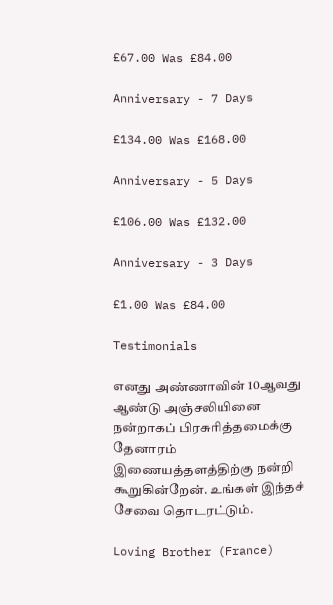£67.00 Was £84.00

Anniversary - 7 Days

£134.00 Was £168.00

Anniversary - 5 Days

£106.00 Was £132.00

Anniversary - 3 Days

£1.00 Was £84.00

Testimonials

எனது அண்ணாவின் 10ஆவது ஆண்டு அஞ்சலியினை நன்றாகப் பிரசுரித்தமைக்கு தேனாரம் இணையத்தளத்திற்கு நன்றி கூறுகின்றேன். உங்கள் இந்தச் சேவை தொடரட்டும்.

Loving Brother (France)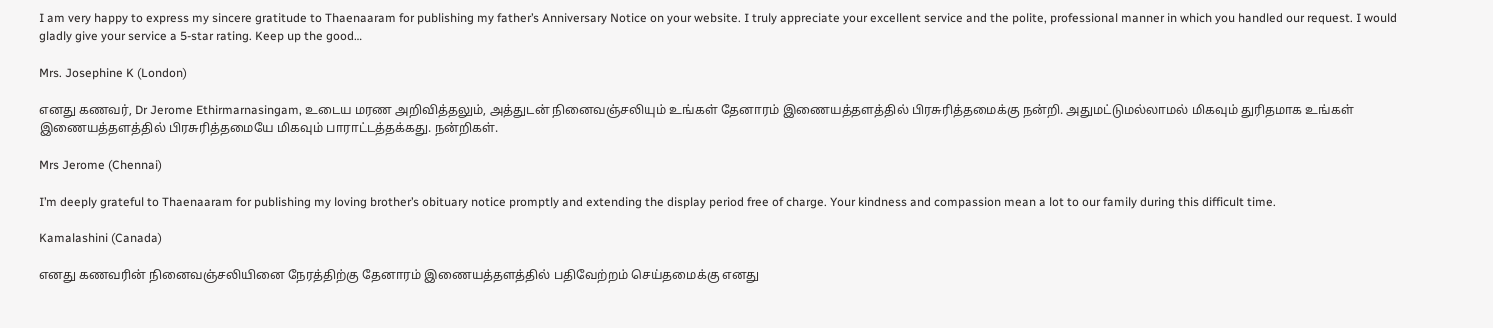I am very happy to express my sincere gratitude to Thaenaaram for publishing my father’s Anniversary Notice on your website. I truly appreciate your excellent service and the polite, professional manner in which you handled our request. I would gladly give your service a 5-star rating. Keep up the good…

Mrs. Josephine K (London)

எனது கணவர், Dr Jerome Ethirmarnasingam, உடைய மரண அறிவித்தலும், அத்துடன் நினைவஞ்சலியும் உங்கள் தேனாரம் இணையத்தளத்தில் பிரசுரித்தமைக்கு நன்றி. அதுமட்டுமல்லாமல் மிகவும் துரிதமாக உங்கள் இணையத்தளத்தில் பிரசுரித்தமையே மிகவும் பாராட்டத்தக்கது. நன்றிகள்.

Mrs Jerome (Chennai)

I’m deeply grateful to Thaenaaram for publishing my loving brother’s obituary notice promptly and extending the display period free of charge. Your kindness and compassion mean a lot to our family during this difficult time.

Kamalashini (Canada)

எனது கணவரின் நினைவஞ்சலியினை நேரத்திற்கு தேனாரம் இணையத்தளத்தில் பதிவேற்றம் செய்தமைக்கு எனது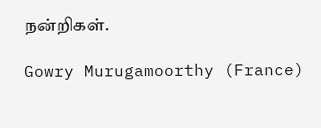நன்றிகள்.

Gowry Murugamoorthy (France)